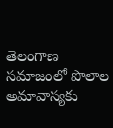తెలంగాణ సమాజంలో పొలాల అమావాస్యకు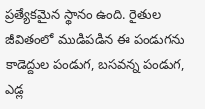ప్రత్యేకమైన స్థానం ఉంది. రైతుల జీవితంలో ముడిపడిన ఈ పండుగను కాడెద్దుల పండుగ, బసవన్న పండుగ, ఎడ్ల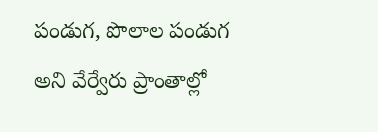పండుగ, పొలాల పండుగ అని వేర్వేరు ప్రాంతాల్లో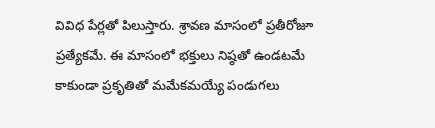వివిధ పేర్లతో పిలుస్తారు. శ్రావణ మాసంలో ప్రతీరోజూ ప్రత్యేకమే. ఈ మాసంలో భక్తులు నిష్ఠతో ఉండటమే కాకుండా ప్రకృతితో మమేకమయ్యే పండుగలు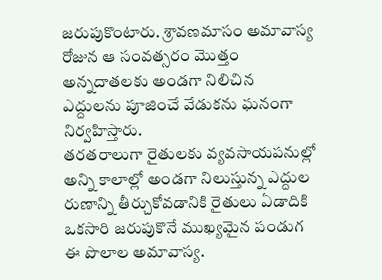జరుపుకొంటారు. శ్రావణమాసం అమావాస్య రోజున ఆ సంవత్సరం మొత్తం అన్నదాతలకు అండగా నిలిచిన ఎద్దులను పూజించే వేడుకను ఘనంగా నిర్వహిస్తారు.
తరతరాలుగా రైతులకు వ్యవసాయపనుల్లో అన్ని కాలాల్లో అండగా నిలుస్తున్న ఎద్దుల రుణాన్ని తీర్చుకోవడానికి రైతులు ఏడాదికి ఒకసారి జరుపుకొనే ముఖ్యమైన పండుగ ఈ పొలాల అమావాస్య.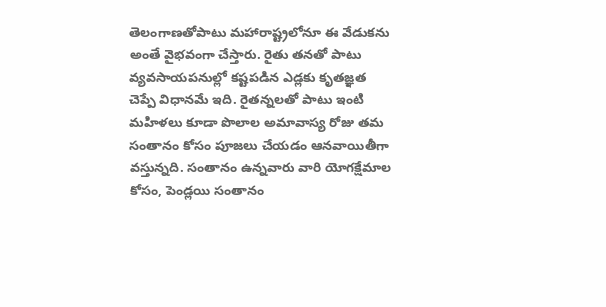తెలంగాణతోపాటు మహారాష్ట్రలోనూ ఈ వేడుకను అంతే వైభవంగా చేస్తారు. రైతు తనతో పాటు వ్యవసాయపనుల్లో కష్టపడిన ఎడ్లకు కృతజ్ఞత చెప్పే విధానమే ఇది. రైతన్నలతో పాటు ఇంటి మహిళలు కూడా పొలాల అమావాస్య రోజు తమ సంతానం కోసం పూజలు చేయడం ఆనవాయితీగా వస్తున్నది. సంతానం ఉన్నవారు వారి యోగక్షేమాల కోసం, పెండ్లయి సంతానం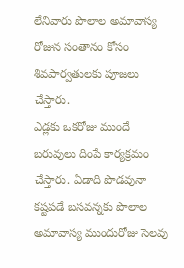లేనివారు పొలాల అమావాస్య రోజున సంతానం కోసం శివపార్వతులకు పూజలు చేస్తారు.
ఎడ్లకు ఒకరోజు ముందే బరువులు దింపే కార్యక్రమం చేస్తారు. ఏడాది పొడవునా కష్టపడే బసవన్నకు పొలాల అమావాస్య ముందురోజు సెలవు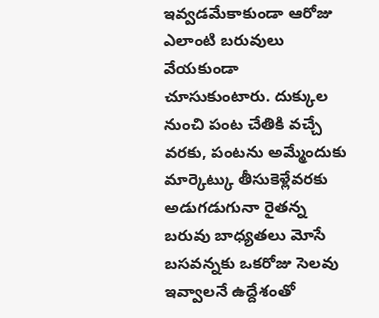ఇవ్వడమేకాకుండా ఆరోజు ఎలాంటి బరువులు వేయకుండా చూసుకుంటారు. దుక్కుల నుంచి పంట చేతికి వచ్చే వరకు, పంటను అమ్మేందుకు మార్కెట్కు తీసుకెళ్లేవరకు అడుగడుగునా రైతన్న బరువు బాధ్యతలు మోసే బసవన్నకు ఒకరోజు సెలవు ఇవ్వాలనే ఉద్దేశంతో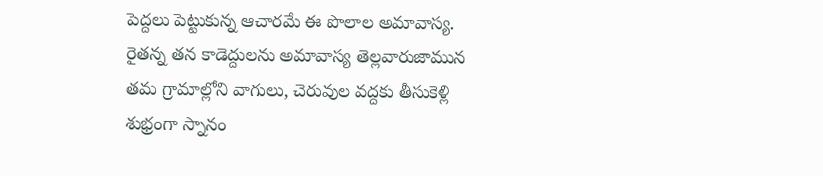పెద్దలు పెట్టుకున్న ఆచారమే ఈ పొలాల అమావాస్య. రైతన్న తన కాడెద్దులను అమావాస్య తెల్లవారుజామున తమ గ్రామాల్లోని వాగులు, చెరువుల వద్దకు తీసుకెళ్లి శుభ్రంగా స్నానం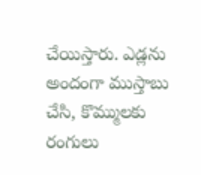చేయిస్తారు. ఎడ్లను అందంగా ముస్తాబు చేసి, కొమ్ములకు రంగులు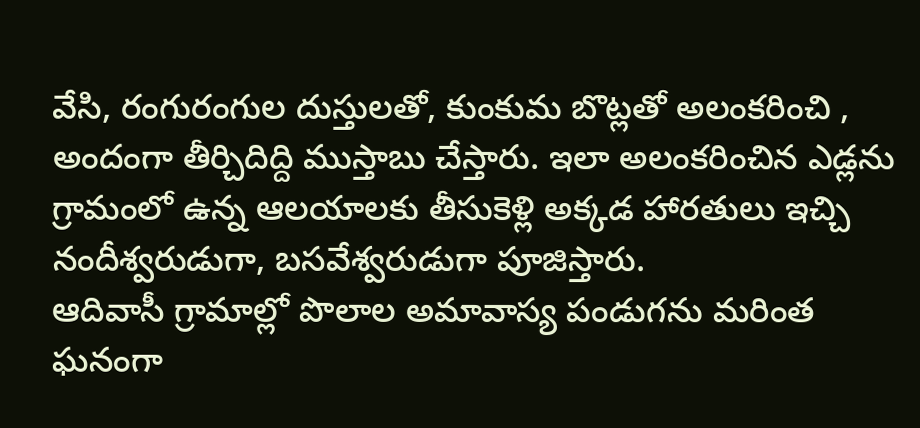వేసి, రంగురంగుల దుస్తులతో, కుంకుమ బొట్లతో అలంకరించి , అందంగా తీర్చిదిద్ది ముస్తాబు చేస్తారు. ఇలా అలంకరించిన ఎడ్లను గ్రామంలో ఉన్న ఆలయాలకు తీసుకెళ్లి అక్కడ హారతులు ఇచ్చి నందీశ్వరుడుగా, బసవేశ్వరుడుగా పూజిస్తారు.
ఆదివాసీ గ్రామాల్లో పొలాల అమావాస్య పండుగను మరింత ఘనంగా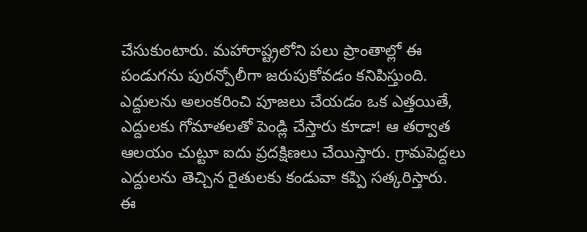చేసుకుంటారు. మహారాష్ట్రలోని పలు ప్రాంతాల్లో ఈ పండుగను పురన్పోలీగా జరుపుకోవడం కనిపిస్తుంది. ఎద్దులను అలంకరించి పూజలు చేయడం ఒక ఎత్తయితే, ఎద్దులకు గోమాతలతో పెండ్లి చేస్తారు కూడా! ఆ తర్వాత ఆలయం చుట్టూ ఐదు ప్రదక్షిణలు చేయిస్తారు. గ్రామపెద్దలు ఎద్దులను తెచ్చిన రైతులకు కండువా కప్పి సత్కరిస్తారు. ఈ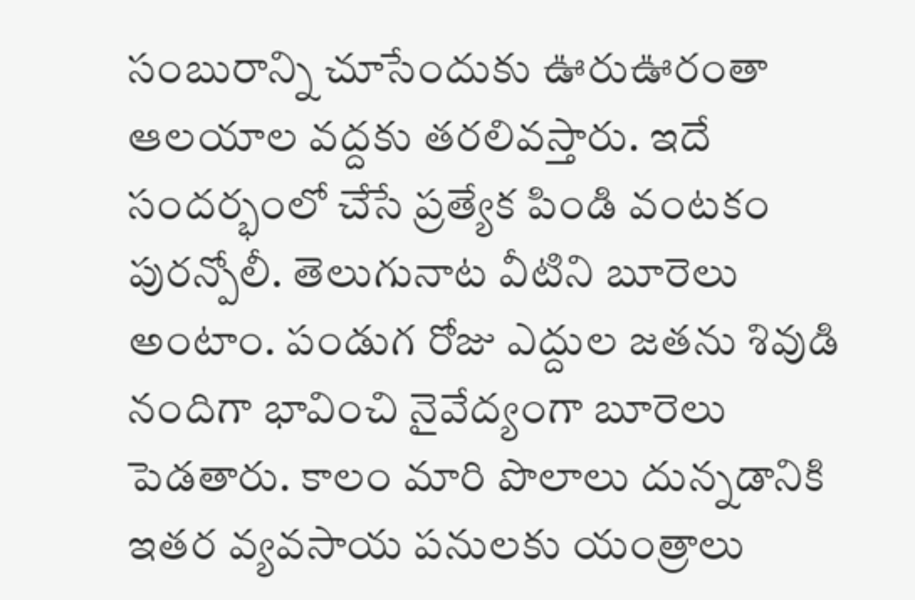సంబురాన్ని చూసేందుకు ఊరుఊరంతా ఆలయాల వద్దకు తరలివస్తారు. ఇదే సందర్భంలో చేసే ప్రత్యేక పిండి వంటకం పురన్పోలీ. తెలుగునాట వీటిని బూరెలు అంటాం. పండుగ రోజు ఎద్దుల జతను శివుడి నందిగా భావించి నైవేద్యంగా బూరెలు పెడతారు. కాలం మారి పొలాలు దున్నడానికి ఇతర వ్యవసాయ పనులకు యంత్రాలు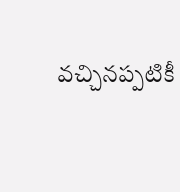వచ్చినప్పటికీ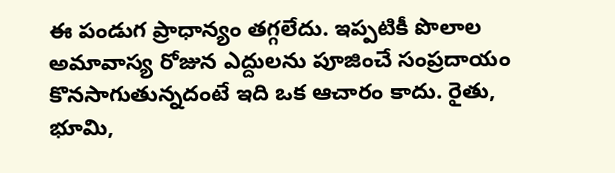ఈ పండుగ ప్రాధాన్యం తగ్గలేదు. ఇప్పటికీ పొలాల అమావాస్య రోజున ఎద్దులను పూజించే సంప్రదాయం కొనసాగుతున్నదంటే ఇది ఒక ఆచారం కాదు. రైతు, భూమి,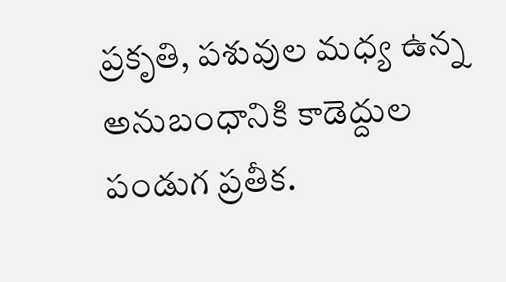ప్రకృతి, పశువుల మధ్య ఉన్న అనుబంధానికి కాడెద్దుల పండుగ ప్రతీక.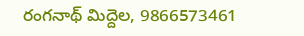రంగనాథ్ మిద్దెల, 9866573461